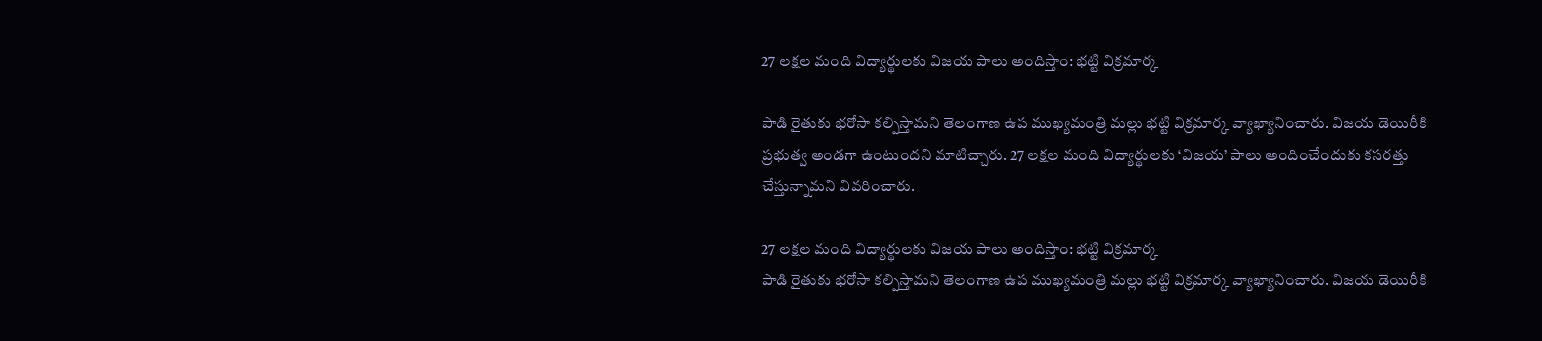27 లక్షల మంది విద్యార్థులకు విజయ పాలు అందిస్తాం: భట్టి విక్రమార్క

పాడి రైతుకు భరోసా కల్పిస్తామని తెలంగాణ ఉప ముఖ్యమంత్రి మల్లు భట్టి విక్రమార్క వ్యాఖ్యానించారు. విజయ డెయిరీకి ప్రభుత్వ అండగా ఉంటుందని మాటిచ్చారు. 27 లక్షల మంది విద్యార్థులకు ‘విజయ’ పాలు అందించేందుకు కసరత్తు చేస్తున్నామని వివరించారు.

27 లక్షల మంది విద్యార్థులకు విజయ పాలు అందిస్తాం: భట్టి విక్రమార్క
పాడి రైతుకు భరోసా కల్పిస్తామని తెలంగాణ ఉప ముఖ్యమంత్రి మల్లు భట్టి విక్రమార్క వ్యాఖ్యానించారు. విజయ డెయిరీకి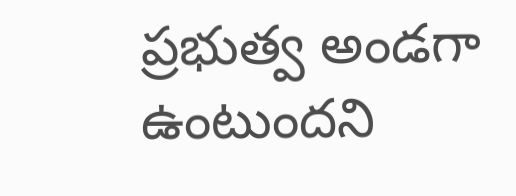ప్రభుత్వ అండగా ఉంటుందని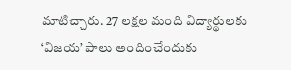మాటిచ్చారు. 27 లక్షల మంది విద్యార్థులకు ‘విజయ’ పాలు అందించేందుకు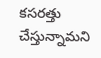కసరత్తు చేస్తున్నామని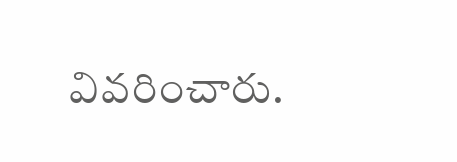వివరించారు.